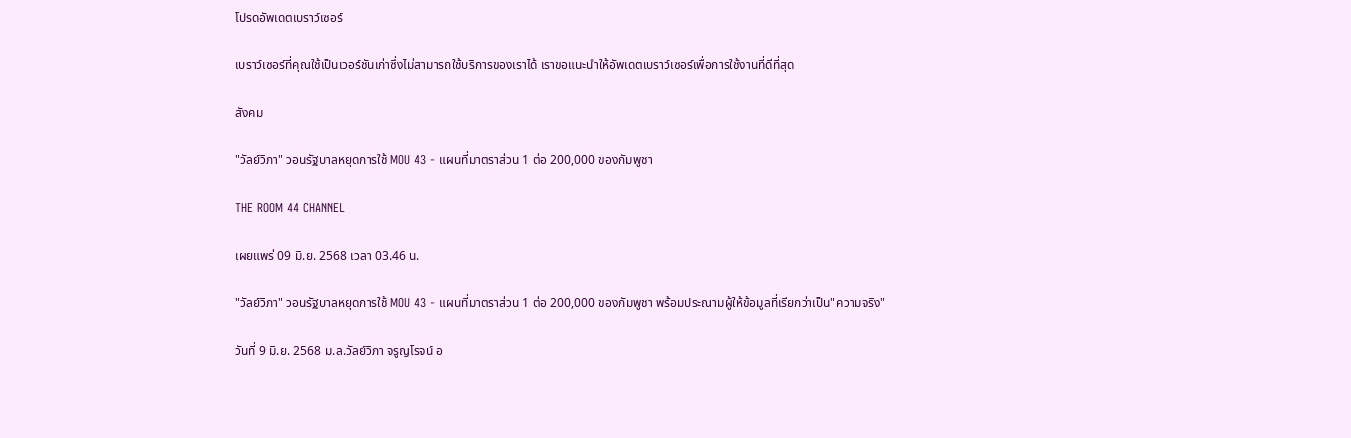โปรดอัพเดตเบราว์เซอร์

เบราว์เซอร์ที่คุณใช้เป็นเวอร์ชันเก่าซึ่งไม่สามารถใช้บริการของเราได้ เราขอแนะนำให้อัพเดตเบราว์เซอร์เพื่อการใช้งานที่ดีที่สุด

สังคม

"วัลย์วิภา" วอนรัฐบาลหยุดการใช้ MOU 43 - แผนที่มาตราส่วน 1 ต่อ 200,000 ของกัมพูชา

THE ROOM 44 CHANNEL

เผยแพร่ 09 มิ.ย. 2568 เวลา 03.46 น.

"วัลย์วิภา" วอนรัฐบาลหยุดการใช้ MOU 43 - แผนที่มาตราส่วน 1 ต่อ 200,000 ของกัมพูชา พร้อมประณามผู้ให้ข้อมูลที่เรียกว่าเป็น"ความจริง"

วันที่ 9 มิ.ย. 2568 ม.ล.วัลย์วิภา จรูญโรจน์ อ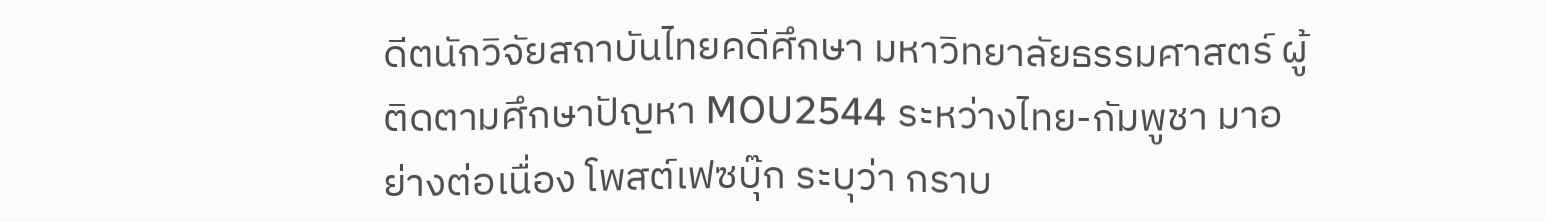ดีตนักวิจัยสถาบันไทยคดีศึกษา มหาวิทยาลัยธรรมศาสตร์ ผู้ติดตามศึกษาปัญหา MOU2544 ระหว่างไทย-กัมพูชา มาอย่างต่อเนื่อง โพสต์เฟซบุ๊ก ระบุว่า กราบ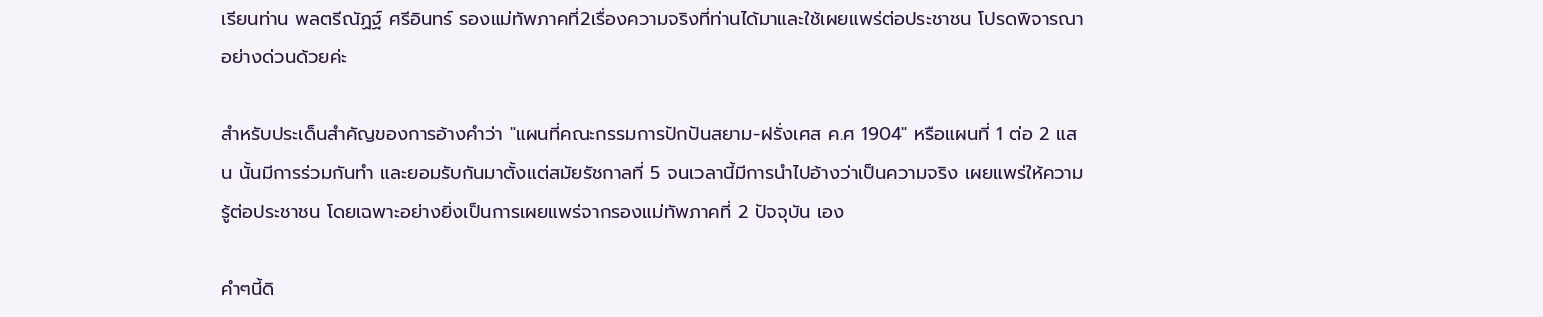เรียนท่าน พลตรีณัฏฐ์ ศรีอินทร์ รองแม่ทัพภาคที่2เรื่องความจริงที่ท่านได้มาและใช้เผยแพร่ต่อประชาชน โปรดพิจารณาอย่างด่วนด้วยค่ะ

สำหรับประเด็นสำคัญของการอ้างคำว่า "แผนที่คณะกรรมการปักปันสยาม-ฝรั่งเศส ค.ศ 1904" หรือแผนที่ 1 ต่อ 2 แสน นั้นมีการร่วมกันทำ และยอมรับกันมาตั้งแต่สมัยรัชกาลที่ 5 จนเวลานี้มีการนำไปอ้างว่าเป็นความจริง เผยแพร่ให้ความรู้ต่อประชาชน โดยเฉพาะอย่างยิ่งเป็นการเผยแพร่จากรองแม่ทัพภาคที่ 2 ปัจจุบัน เอง

คำๆนี้ดิ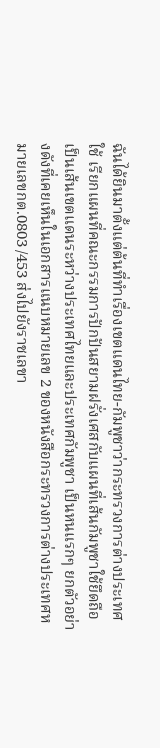ฉันได้ยินมาตั้งแต่ต้นที่ทำเรื่องเขตแดนไทย-กัมพูชาว่ากระทรวงการต่างประเทศใช้ เรียกแผนที่คณะกรรมการปักปันสยามฝรั่งเศสกับแผนที่เส้นกัมพูชาใช้ยึดถือเป็นเส้นเขตแดนระหว่างประเทศไทยและประเทศกัมพูชา เป็นหนแรกๆ ยกตัวอย่างดังที่เคยเห็นในเอกสารแนบหมายเลข 2 ของหนังสือกระทรวงการต่างประเทศหมายเลขกต.0803 /453 ส่งไปยังราชเลขา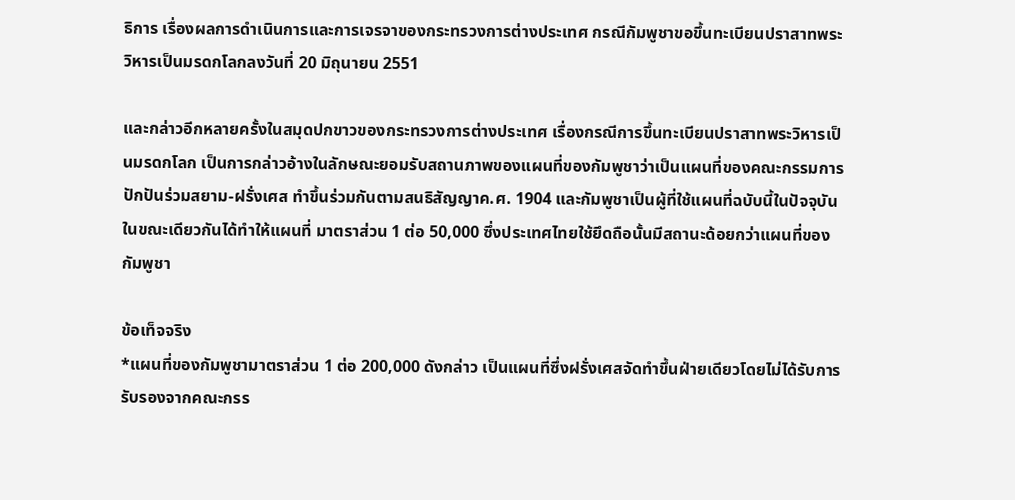ธิการ เรื่องผลการดำเนินการและการเจรจาของกระทรวงการต่างประเทศ กรณีกัมพูชาขอขึ้นทะเบียนปราสาทพระวิหารเป็นมรดกโลกลงวันที่ 20 มิถุนายน 2551

และกล่าวอีกหลายครั้งในสมุดปกขาวของกระทรวงการต่างประเทศ เรื่องกรณีการขึ้นทะเบียนปราสาทพระวิหารเป็นมรดกโลก เป็นการกล่าวอ้างในลักษณะยอมรับสถานภาพของแผนที่ของกัมพูชาว่าเป็นแผนที่ของคณะกรรมการปักปันร่วมสยาม-ฝรั่งเศส ทำขึ้นร่วมกันตามสนธิสัญญาค.ศ. 1904 และกัมพูชาเป็นผู้ที่ใช้แผนที่ฉบับนี้ในปัจจุบันในขณะเดียวกันได้ทำให้แผนที่ มาตราส่วน 1 ต่อ 50,000 ซึ่งประเทศไทยใช้ยึดถือนั้นมีสถานะด้อยกว่าแผนที่ของกัมพูชา

ข้อเท็จจริง
*แผนที่ของกัมพูชามาตราส่วน 1 ต่อ 200,000 ดังกล่าว เป็นแผนที่ซึ่งฝรั่งเศสจัดทำขึ้นฝ่ายเดียวโดยไม่ได้รับการรับรองจากคณะกรร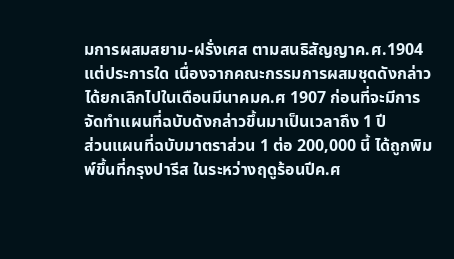มการผสมสยาม-ฝรั่งเศส ตามสนธิสัญญาค.ศ.1904 แต่ประการใด เนื่องจากคณะกรรมการผสมชุดดังกล่าวได้ยกเลิกไปในเดือนมีนาคมค.ศ 1907 ก่อนที่จะมีการจัดทำแผนที่ฉบับดังกล่าวขึ้นมาเป็นเวลาถึง 1 ปี
ส่วนแผนที่ฉบับมาตราส่วน 1 ต่อ 200,000 นี้ ได้ถูกพิมพ์ขึ้นที่กรุงปารีส ในระหว่างฤดูร้อนปีค.ศ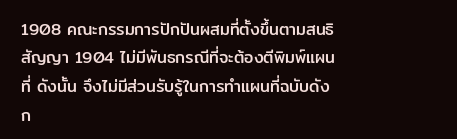1908 คณะกรรมการปักปันผสมที่ตั้งขึ้นตามสนธิสัญญา 1904 ไม่มีพันธกรณีที่จะต้องตีพิมพ์แผนที่ ดังนั้น จึงไม่มีส่วนรับรู้ในการทำแผนที่ฉบับดังก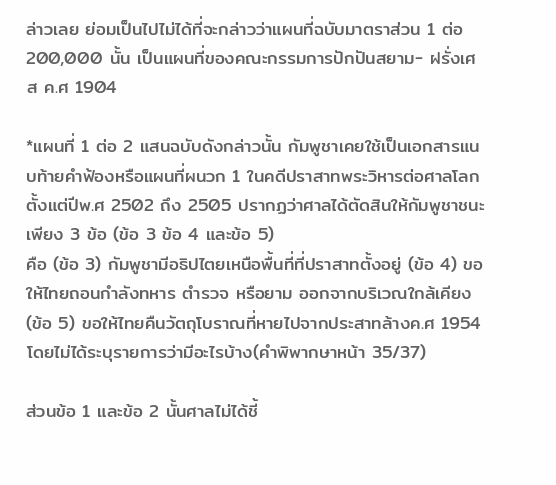ล่าวเลย ย่อมเป็นไปไม่ได้ที่จะกล่าวว่าแผนที่ฉบับมาตราส่วน 1 ต่อ 200,000 นั้น เป็นแผนที่ของคณะกรรมการปักปันสยาม- ฝรั่งเศส ค.ศ 1904

*แผนที่ 1 ต่อ 2 แสนฉบับดังกล่าวนั้น กัมพูชาเคยใช้เป็นเอกสารแนบท้ายคำฟ้องหรือแผนที่ผนวก 1 ในคดีปราสาทพระวิหารต่อศาลโลกตั้งแต่ปีพ.ศ 2502 ถึง 2505 ปรากฏว่าศาลได้ตัดสินให้กัมพูชาชนะเพียง 3 ข้อ (ข้อ 3 ข้อ 4 และข้อ 5)
คือ (ข้อ 3) กัมพูชามีอธิปไตยเหนือพื้นที่ที่ปราสาทตั้งอยู่ (ข้อ 4) ขอให้ไทยถอนกำลังทหาร ตำรวจ หรือยาม ออกจากบริเวณใกล้เคียง
(ข้อ 5) ขอให้ไทยคืนวัตถุโบราณที่หายไปจากประสาทล้างค.ศ 1954 โดยไม่ได้ระบุรายการว่ามีอะไรบ้าง(คำพิพากษาหน้า 35/37)

ส่วนข้อ 1 และข้อ 2 นั้นศาลไม่ได้ชี้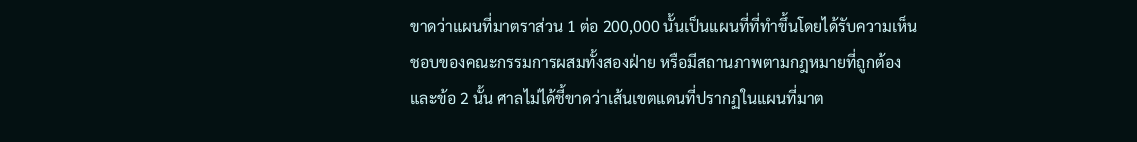ขาดว่าแผนที่มาตราส่วน 1 ต่อ 200,000 นั้นเป็นแผนที่ที่ทำขึ้นโดยได้รับความเห็นชอบของคณะกรรมการผสมทั้งสองฝ่าย หรือมีสถานภาพตามกฎหมายที่ถูกต้อง
และข้อ 2 นั้น ศาลไม่ได้ชี้ขาดว่าเส้นเขตแดนที่ปรากฏในแผนที่มาต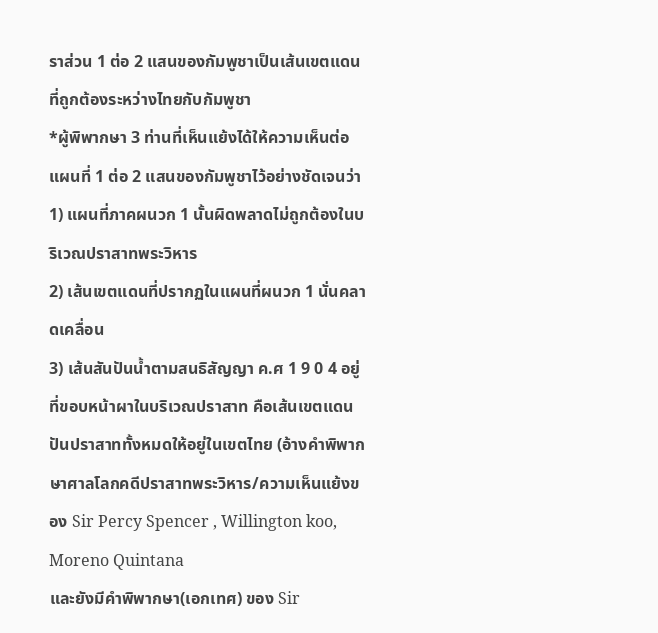ราส่วน 1 ต่อ 2 แสนของกัมพูชาเป็นเส้นเขตแดนที่ถูกต้องระหว่างไทยกับกัมพูชา
*ผู้พิพากษา 3 ท่านที่เห็นแย้งได้ให้ความเห็นต่อแผนที่ 1 ต่อ 2 แสนของกัมพูชาไว้อย่างชัดเจนว่า
1) แผนที่ภาคผนวก 1 นั้นผิดพลาดไม่ถูกต้องในบริเวณปราสาทพระวิหาร
2) เส้นเขตแดนที่ปรากฏในแผนที่ผนวก 1 นั่นคลาดเคลื่อน
3) เส้นสันปันน้ำตามสนธิสัญญา ค.ศ 1 9 0 4 อยู่ที่ขอบหน้าผาในบริเวณปราสาท คือเส้นเขตแดนปันปราสาททั้งหมดให้อยู่ในเขตไทย (อ้างคำพิพากษาศาลโลกคดีปราสาทพระวิหาร/ความเห็นแย้งของ Sir Percy Spencer , Willington koo, Moreno Quintana
และยังมีคำพิพากษา(เอกเทศ) ของ Sir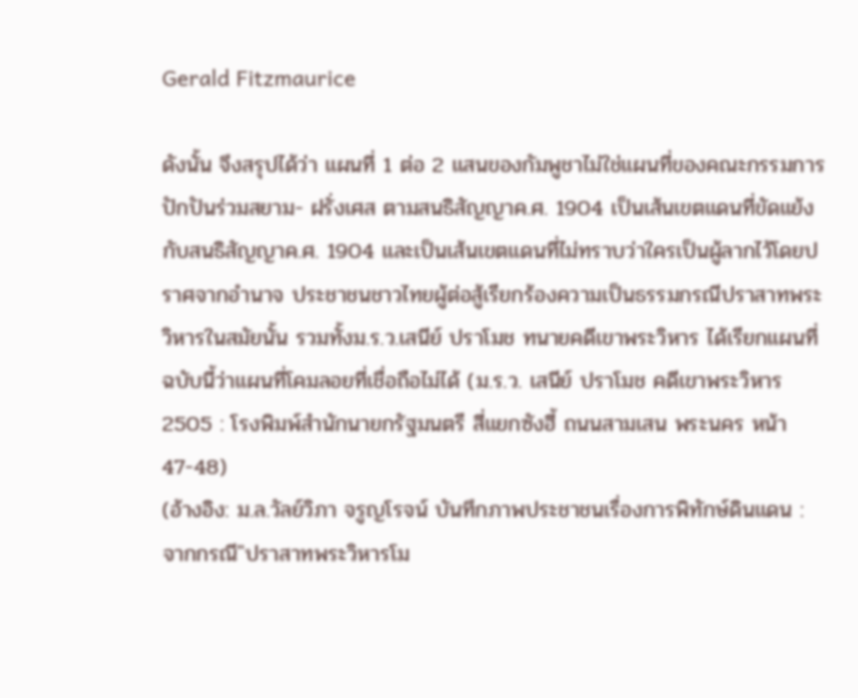Gerald Fitzmaurice

ดังนั้น จึงสรุปได้ว่า แผนที่ 1 ต่อ 2 แสนของกัมพูชาไม่ใช่แผนที่ของคณะกรรมการปักปันร่วมสยาม- ฝรั่งเศส ตามสนธิสัญญาค.ศ. 1904 เป็นเส้นเขตแดนที่ขัดแย้งกับสนธิสัญญาค.ศ. 1904 และเป็นเส้นเขตแดนที่ไม่ทราบว่าใครเป็นผู้ลากไว้โดยปราศจากอำนาจ ประชาชนชาวไทยผู้ต่อสู้เรียกร้องความเป็นธรรมกรณีปราสาทพระวิหารในสมัยนั้น รวมทั้งม.ร.ว.เสนีย์ ปราโมช ทนายคดีเขาพระวิหาร ได้เรียกแผนที่ฉบับนี้ว่าแผนที่โคมลอยที่เชื่อถือไม่ได้ (ม.ร.ว. เสนีย์ ปราโมช คดีเขาพระวิหาร 2505 : โรงพิมพ์สำนักนายกรัฐมนตรี สี่แยกซังฮี้ ถนนสามเสน พระนคร หน้า 47-48)
(อ้างอิง: ม.ล.วัลย์วิภา จรูญโรจน์ บันทึกภาพประชาชนเรื่องการพิทักษ์ดินแดน : จากกรณี"ปราสาทพระวิหารโม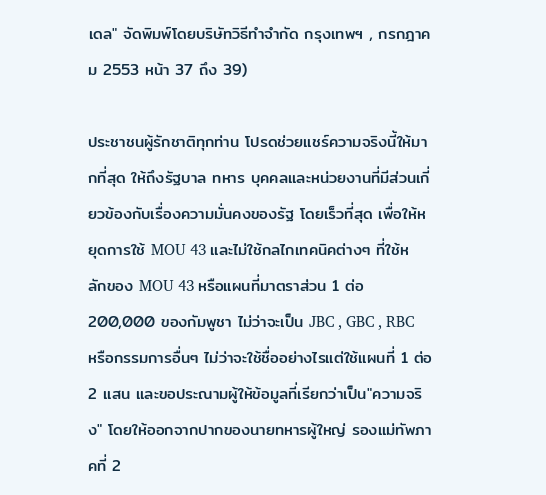เดล" จัดพิมพ์โดยบริษัทวิธีทำจำกัด กรุงเทพฯ , กรกฎาคม 2553 หน้า 37 ถึง 39)

ประชาชนผู้รักชาติทุกท่าน โปรดช่วยแชร์ความจริงนี้ให้มากที่สุด ให้ถึงรัฐบาล ทหาร บุคคลและหน่วยงานที่มีส่วนเกี่ยวข้องกับเรื่องความมั่นคงของรัฐ โดยเร็วที่สุด เพื่อให้หยุดการใช้ MOU 43 และไม่ใช้กลไกเทคนิคต่างๆ ที่ใช้หลักของ MOU 43 หรือแผนที่มาตราส่วน 1 ต่อ 200,000 ของกัมพูชา ไม่ว่าจะเป็น JBC , GBC , RBC หรือกรรมการอื่นๆ ไม่ว่าจะใช้ชื่ออย่างไรแต่ใช้แผนที่ 1 ต่อ 2 แสน และขอประณามผู้ให้ข้อมูลที่เรียกว่าเป็น"ความจริง" โดยให้ออกจากปากของนายทหารผู้ใหญ่ รองแม่ทัพภาคที่ 2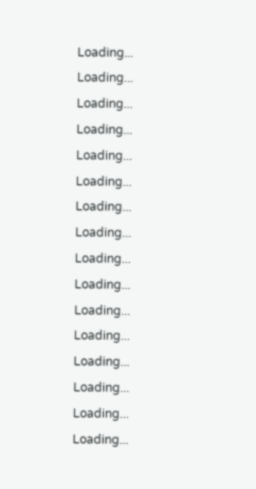Loading...
Loading...
Loading...
Loading...
Loading...
Loading...
Loading...
Loading...
Loading...
Loading...
Loading...
Loading...
Loading...
Loading...
Loading...
Loading...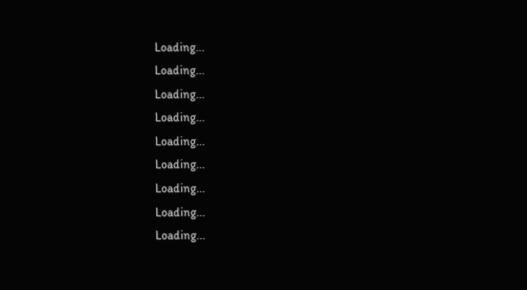Loading...
Loading...
Loading...
Loading...
Loading...
Loading...
Loading...
Loading...
Loading...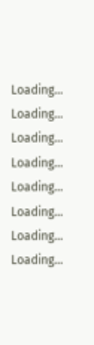Loading...
Loading...
Loading...
Loading...
Loading...
Loading...
Loading...
Loading...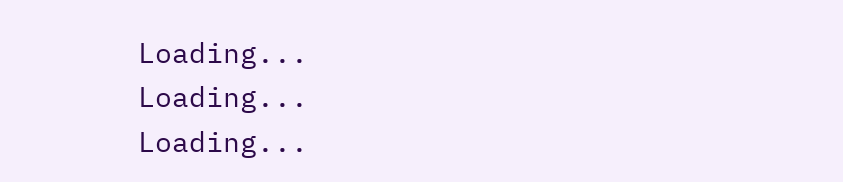Loading...
Loading...
Loading...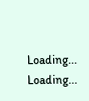Loading...
Loading...